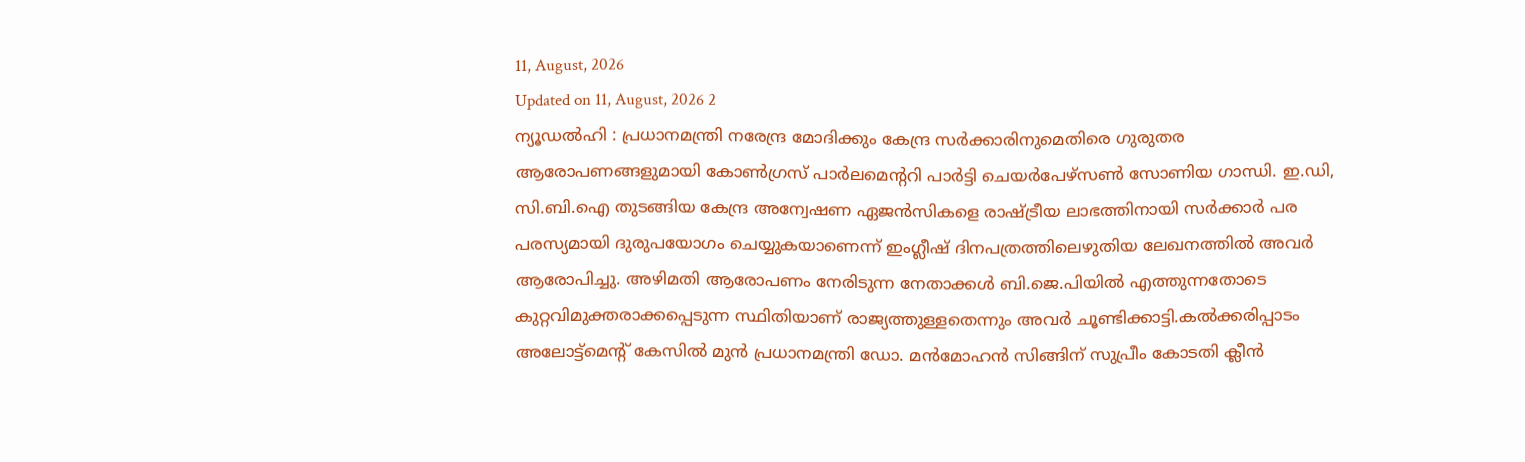11, August, 2026
Updated on 11, August, 2026 2
ന്യൂഡൽഹി : പ്രധാനമന്ത്രി നരേന്ദ്ര മോദിക്കും കേന്ദ്ര സർക്കാരിനുമെതിരെ ഗുരുതര ആരോപണങ്ങളുമായി കോൺഗ്രസ് പാർലമെന്ററി പാർട്ടി ചെയർപേഴ്സൺ സോണിയ ഗാന്ധി. ഇ.ഡി, സി.ബി.ഐ തുടങ്ങിയ കേന്ദ്ര അന്വേഷണ ഏജൻസികളെ രാഷ്ട്രീയ ലാഭത്തിനായി സർക്കാർ പര പരസ്യമായി ദുരുപയോഗം ചെയ്യുകയാണെന്ന് ഇംഗ്ലീഷ് ദിനപത്രത്തിലെഴുതിയ ലേഖനത്തിൽ അവർ ആരോപിച്ചു. അഴിമതി ആരോപണം നേരിടുന്ന നേതാക്കൾ ബി.ജെ.പിയിൽ എത്തുന്നതോടെ കുറ്റവിമുക്തരാക്കപ്പെടുന്ന സ്ഥിതിയാണ് രാജ്യത്തുള്ളതെന്നും അവർ ചൂണ്ടിക്കാട്ടി.കൽക്കരിപ്പാടം അലോട്ട്മെന്റ് കേസിൽ മുൻ പ്രധാനമന്ത്രി ഡോ. മൻമോഹൻ സിങ്ങിന് സുപ്രീം കോടതി ക്ലീൻ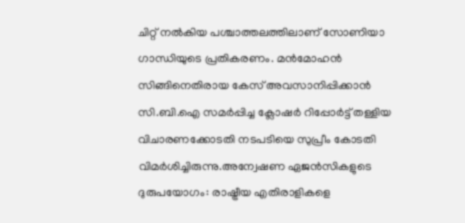ചിറ്റ് നൽകിയ പശ്ചാത്തലത്തിലാണ് സോണിയാ ഗാന്ധിയുടെ പ്രതികരണം. മൻമോഹൻ സിങ്ങിനെതിരായ കേസ് അവസാനിപ്പിക്കാൻ സി.ബി.ഐ സമർപ്പിച്ച ക്ലോഷർ റിപ്പോർട്ട് തള്ളിയ വിചാരണക്കോടതി നടപടിയെ സുപ്രീം കോടതി വിമർശിച്ചിരുന്നു.അന്വേഷണ ഏജൻസികളുടെ ദുരുപയോഗം: രാഷ്ട്രീയ എതിരാളികളെ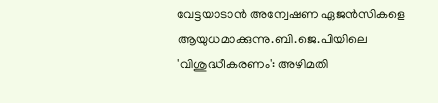വേട്ടയാടാൻ അന്വേഷണ ഏജൻസികളെ ആയുധമാക്കുന്നു.ബി.ജെ.പിയിലെ 'വിശുദ്ധീകരണം': അഴിമതി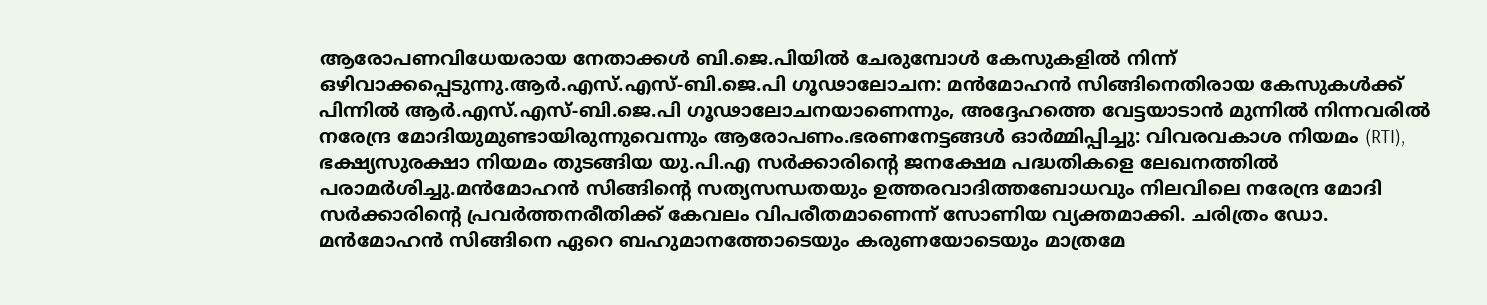ആരോപണവിധേയരായ നേതാക്കൾ ബി.ജെ.പിയിൽ ചേരുമ്പോൾ കേസുകളിൽ നിന്ന് ഒഴിവാക്കപ്പെടുന്നു.ആർ.എസ്.എസ്-ബി.ജെ.പി ഗൂഢാലോചന: മൻമോഹൻ സിങ്ങിനെതിരായ കേസുകൾക്ക് പിന്നിൽ ആർ.എസ്.എസ്-ബി.ജെ.പി ഗൂഢാലോചനയാണെന്നും, അദ്ദേഹത്തെ വേട്ടയാടാൻ മുന്നിൽ നിന്നവരിൽ നരേന്ദ്ര മോദിയുമുണ്ടായിരുന്നുവെന്നും ആരോപണം.ഭരണനേട്ടങ്ങൾ ഓർമ്മിപ്പിച്ചു: വിവരവകാശ നിയമം (RTI), ഭക്ഷ്യസുരക്ഷാ നിയമം തുടങ്ങിയ യു.പി.എ സർക്കാരിന്റെ ജനക്ഷേമ പദ്ധതികളെ ലേഖനത്തിൽ പരാമർശിച്ചു.മൻമോഹൻ സിങ്ങിന്റെ സത്യസന്ധതയും ഉത്തരവാദിത്തബോധവും നിലവിലെ നരേന്ദ്ര മോദി സർക്കാരിന്റെ പ്രവർത്തനരീതിക്ക് കേവലം വിപരീതമാണെന്ന് സോണിയ വ്യക്തമാക്കി. ചരിത്രം ഡോ. മൻമോഹൻ സിങ്ങിനെ ഏറെ ബഹുമാനത്തോടെയും കരുണയോടെയും മാത്രമേ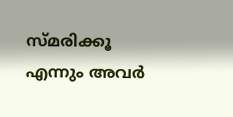സ്മരിക്കൂ എന്നും അവർ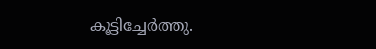കൂട്ടിച്ചേർത്തു.